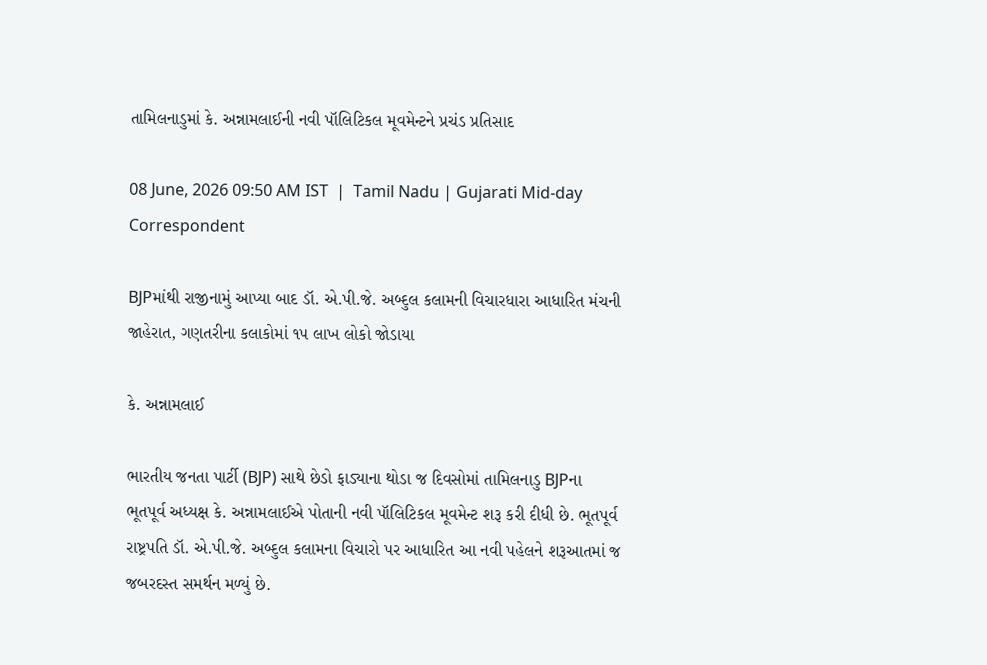તામિલનાડુમાં કે. અન્નામલાઈની નવી પૉલિટિકલ મૂવમેન્ટને પ્રચંડ પ્રતિસાદ

08 June, 2026 09:50 AM IST  |  Tamil Nadu | Gujarati Mid-day Correspondent

BJPમાંથી રાજીનામું આપ્યા બાદ ડૉ. એ.પી.જે. અબ્દુલ કલામની વિચારધારા આધારિત મંચની જાહેરાત, ગણતરીના કલાકોમાં ૧૫ લાખ લોકો જોડાયા

કે. અન્નામલાઈ

ભારતીય જનતા પાર્ટી (BJP) સાથે છેડો ફાડ્યાના થોડા જ દિવસોમાં તામિલનાડુ BJPના ભૂતપૂર્વ અધ્યક્ષ કે. અન્નામલાઈએ પોતાની નવી પૉલિટિકલ મૂવમેન્ટ શરૂ કરી દીધી છે. ભૂતપૂર્વ રાષ્ટ્રપતિ ડૉ. એ.પી.જે. અબ્દુલ કલામના વિચારો પર આધારિત આ નવી પહેલને શરૂઆતમાં જ જબરદસ્ત સમર્થન મળ્યું છે.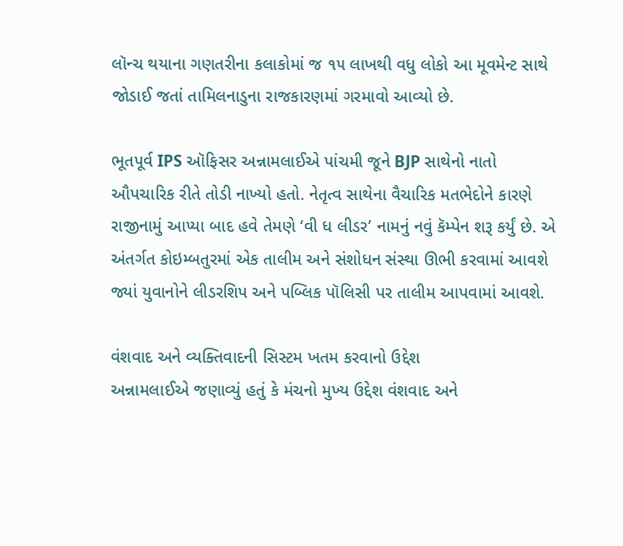લૉન્ચ થયાના ગણતરીના કલાકોમાં જ ૧૫ લાખથી વધુ લોકો આ મૂવમેન્ટ સાથે જોડાઈ જતાં તામિલનાડુના રાજકારણમાં ગરમાવો આવ્યો છે.

ભૂતપૂર્વ IPS ઑફિસર અન્નામલાઈએ પાંચમી જૂને BJP સાથેનો નાતો ઔપચારિક રીતે તોડી નાખ્યો હતો. નેતૃત્વ સાથેના વૈચારિક મતભેદોને કારણે રાજીનામું આપ્યા બાદ હવે તેમણે ‘વી ધ લીડર’ નામનું નવું કૅમ્પેન શરૂ કર્યું છે. એ અંતર્ગત કોઇમ્બતુરમાં એક તાલીમ અને સંશોધન સંસ્થા ઊભી કરવામાં આવશે જ્યાં યુવાનોને લીડરશિપ અને પબ્લિક પૉલિસી પર તાલીમ આપવામાં આવશે.

વંશવાદ અને વ્યક્તિવાદની સિસ્ટમ ખતમ કરવાનો ઉદ્દેશ
અન્નામલાઈએ જણાવ્યું હતું કે મંચનો મુખ્ય ઉદ્દેશ વંશવાદ અને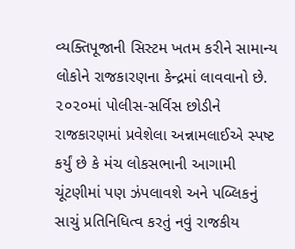વ્યક્તિપૂજાની સિસ્ટમ ખતમ કરીને સામાન્ય લોકોને રાજકારણના કેન્દ્રમાં લાવવાનો છે. ૨૦૨૦માં પોલીસ-સર્વિસ છોડીને રાજકારણમાં પ્રવેશેલા અન્નામલાઈએ સ્પષ્ટ કર્યું છે કે મંચ લોકસભાની આગામી ચૂંટણીમાં પણ ઝંપલાવશે અને પબ્લિકનું સાચું પ્રતિનિધિત્વ કરતું નવું રાજકીય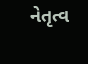નેતૃત્વ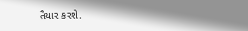તૈયાર કરશે.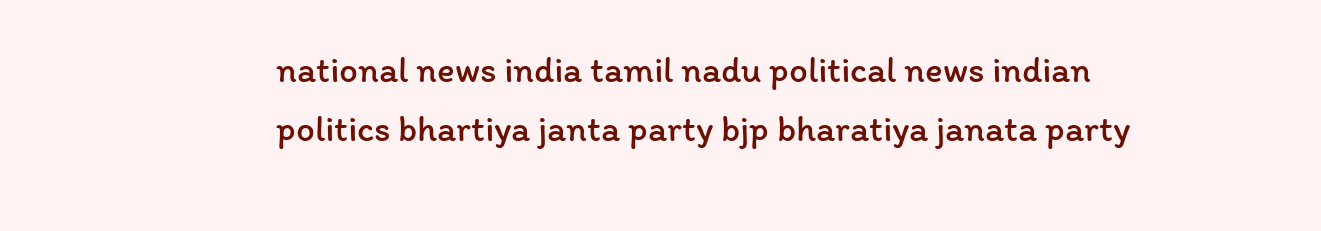national news india tamil nadu political news indian politics bhartiya janta party bjp bharatiya janata party